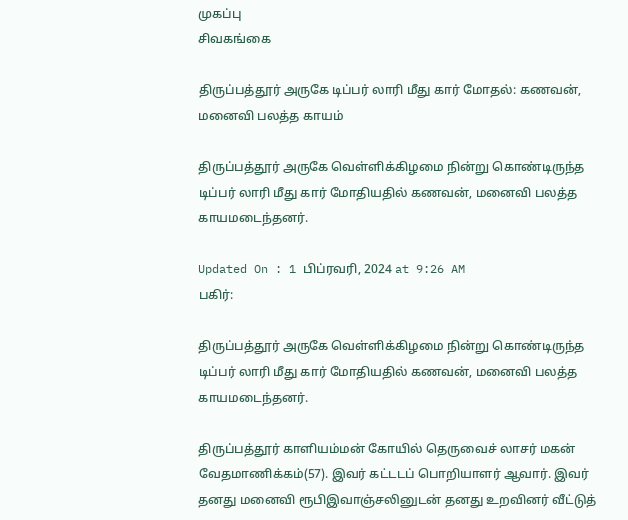முகப்பு
சிவகங்கை

திருப்பத்தூர் அருகே டிப்பர் லாரி மீது கார் மோதல்: கணவன், மனைவி பலத்த காயம்

திருப்பத்தூர் அருகே வெள்ளிக்கிழமை நின்று கொண்டிருந்த டிப்பர் லாரி மீது கார் மோதியதில் கணவன், மனைவி பலத்த காயமடைந்தனர்.

Updated On : 1 பிப்ரவரி, 2024 at 9:26 AM
பகிர்:

திருப்பத்தூர் அருகே வெள்ளிக்கிழமை நின்று கொண்டிருந்த டிப்பர் லாரி மீது கார் மோதியதில் கணவன், மனைவி பலத்த காயமடைந்தனர்.

திருப்பத்தூர் காளியம்மன் கோயில் தெருவைச் லாசர் மகன் வேதமாணிக்கம்(57). இவர் கட்டடப் பொறியாளர் ஆவார். இவர் தனது மனைவி ரூபிஇவாஞ்சலினுடன் தனது உறவினர் வீட்டுத்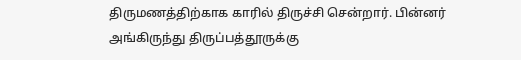திருமணத்திற்காக காரில் திருச்சி சென்றார். பின்னர் அங்கிருந்து திருப்பத்தூருக்கு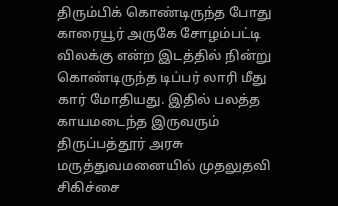திரும்பிக் கொண்டிருந்த போது காரையூர் அருகே சோழம்பட்டி விலக்கு என்ற இடத்தில் நின்று கொண்டிருந்த டிப்பர் லாரி மீது கார் மோதியது. இதில் பலத்த காயமடைந்த இருவரும் திருப்பத்தூர் அரசு மருத்துவமனையில் முதலுதவி சிகிச்சை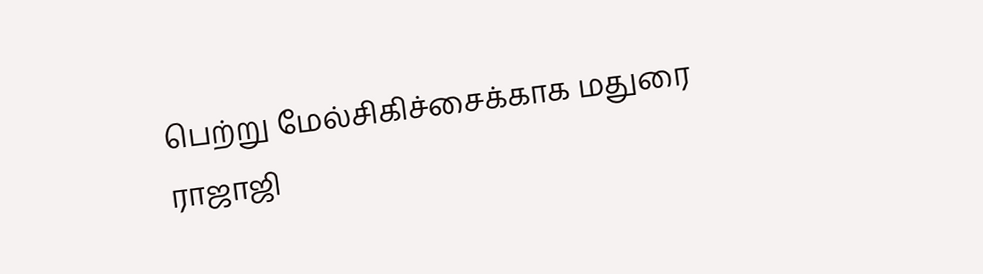பெற்று மேல்சிகிச்சைக்காக மதுரை ராஜாஜி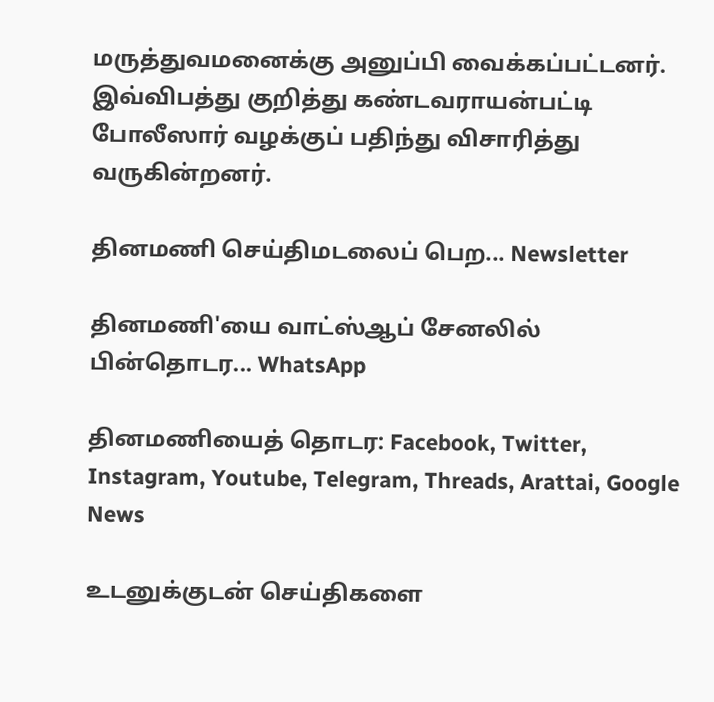மருத்துவமனைக்கு அனுப்பி வைக்கப்பட்டனர். இவ்விபத்து குறித்து கண்டவராயன்பட்டி போலீஸார் வழக்குப் பதிந்து விசாரித்து வருகின்றனர்.

தினமணி செய்திமடலைப் பெற... Newsletter

தினமணி'யை வாட்ஸ்ஆப் சேனலில் பின்தொடர... WhatsApp

தினமணியைத் தொடர: Facebook, Twitter, Instagram, Youtube, Telegram, Threads, Arattai, Google News

உடனுக்குடன் செய்திகளை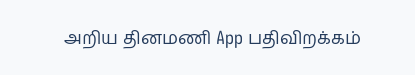அறிய தினமணி App பதிவிறக்கம்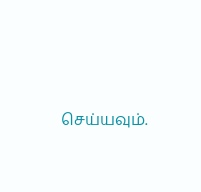செய்யவும்.